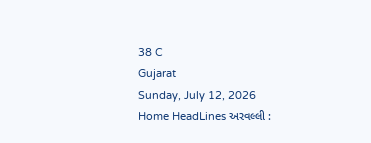38 C
Gujarat
Sunday, July 12, 2026
Home HeadLines અરવલ્લી :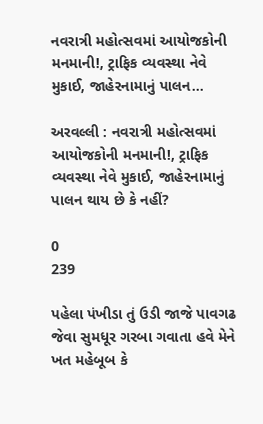નવરાત્રી મહોત્સવમાં આયોજકોની મનમાની!, ટ્રાફિક વ્યવસ્થા નેવે મુકાઈ, જાહેરનામાનું પાલન...

અરવલ્લી : નવરાત્રી મહોત્સવમાં આયોજકોની મનમાની!, ટ્રાફિક વ્યવસ્થા નેવે મુકાઈ, જાહેરનામાનું પાલન થાય છે કે નહીં?

0
239

પહેલા પંખીડા તું ઉડી જાજે પાવગઢ જેવા સુમધૂર ગરબા ગવાતા હવે મેને ખત મહેબૂબ કે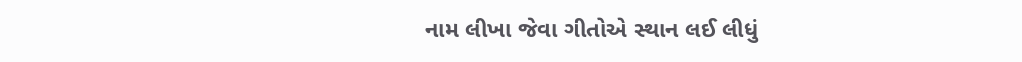નામ લીખા જેવા ગીતોએ સ્થાન લઈ લીધું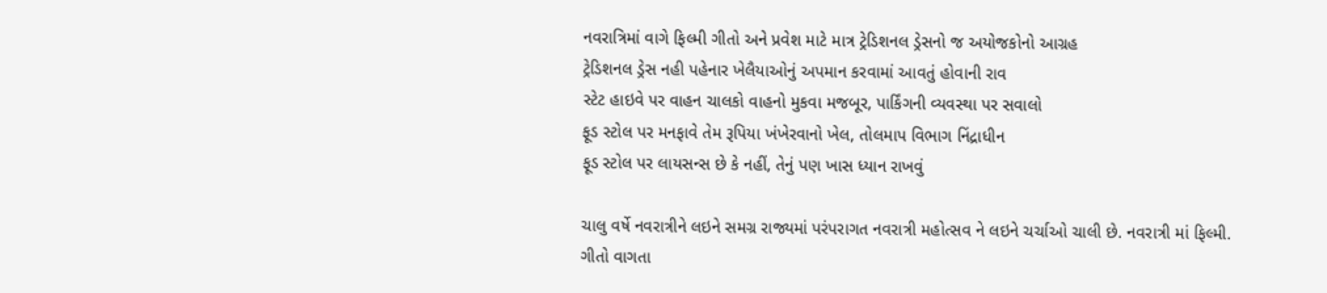નવરાત્રિમાં વાગે ફિલ્મી ગીતો અને પ્રવેશ માટે માત્ર ટ્રેડિશનલ ડ્રેસનો જ અયોજકોનો આગ્રહ
ટ્રેડિશનલ ડ્રેસ નહી પહેનાર ખેલૈયાઓનું અપમાન કરવામાં આવતું હોવાની રાવ
સ્ટેટ હાઇવે પર વાહન ચાલકો વાહનો મુકવા મજબૂર, પાર્કિંગની વ્યવસ્થા પર સવાલો
ફૂડ સ્ટોલ પર મનફાવે તેમ રૂપિયા ખંખેરવાનો ખેલ, તોલમાપ વિભાગ નિંદ્રાધીન
ફૂડ સ્ટોલ પર લાયસન્સ છે કે નહીં, તેનું પણ ખાસ ધ્યાન રાખવું

ચાલુ વર્ષે નવરાત્રીને લઇને સમગ્ર રાજ્યમાં પરંપરાગત નવરાત્રી મહોત્સવ ને લઇને ચર્ચાઓ ચાલી છે. નવરાત્રી માં ફિલ્મી. ગીતો વાગતા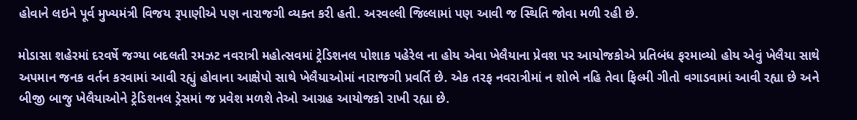હોવાને લઇને પૂર્વ મુખ્યમંત્રી વિજય રૂપાણીએ પણ નારાજગી વ્યક્ત કરી હતી. અરવલ્લી જિલ્લામાં પણ આવી જ સ્થિતિ જોવા મળી રહી છે.

મોડાસા શહેરમાં દરવર્ષે જગ્યા બદલતી રમઝટ નવરાત્રી મહોત્સવમાં ટ્રેડિશનલ પોશાક પહેરેલ ના હોય એવા ખેલૈયાના પ્રેવશ પર આયોજકોએ પ્રતિબંધ ફરમાવ્યો હોય એવું ખેલૈયા સાથે અપમાન જનક વર્તન કરવામાં આવી રહ્યું હોવાના આક્ષેપો સાથે ખેલૈયાઓમાં નારાજગી પ્રવર્તિ છે. એક તરફ નવરાત્રીમાં ન શોભે નહિ તેવા ફિલ્મી ગીતો વગાડવામાં આવી રહ્યા છે અને બીજી બાજુ ખેલૈયાઓને ટ્રેડિશનલ ડ્રેસમાં જ પ્રવેશ મળશે તેઓ આગ્રહ આયોજકો રાખી રહ્યા છે.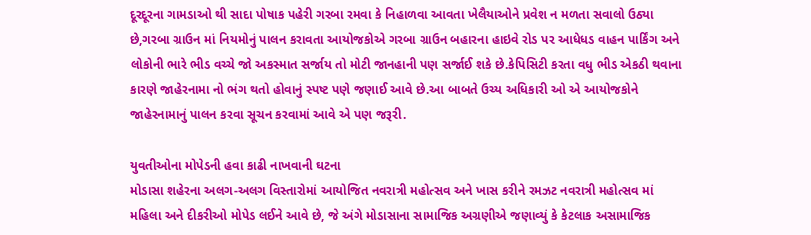દૂરદૂરના ગામડાઓ થી સાદા પોષાક પહેરી ગરબા રમવા કે નિહાળવા આવતા ખેલૈયાઓને પ્રવેશ ન મળતા સવાલો ઉઠ્યા છે,ગરબા ગ્રાઉન માં નિયમોનું પાલન કરાવતા આયોજકોએ ગરબા ગ્રાઉન બહારના હાઇવે રોડ પર આધેધડ વાહન પાર્કિંગ અને લોકોની ભારે ભીડ વચ્ચે જો અકસ્માત સર્જાય તો મોટી જાનહાની પણ સર્જાઈ શકે છે.કેપિસિટી કરતા વધુ ભીડ એકઠી થવાના કારણે જાહેરનામા નો ભંગ થતો હોવાનું સ્પષ્ટ પણે જણાઈ આવે છે.આ બાબતે ઉચ્ય અધિકારી ઓ એ આયોજકોને જાહેરનામાનું પાલન કરવા સૂચન કરવામાં આવે એ પણ જરૂરી.

યુવતીઓના મોપેડની હવા કાઢી નાખવાની ઘટના
મોડાસા શહેરના અલગ-અલગ વિસ્તારોમાં આયોજિત નવરાત્રી મહોત્સવ અને ખાસ કરીને રમઝટ નવરાત્રી મહોત્સવ માં મહિલા અને દીકરીઓ મોપેડ લઈને આવે છે, જે અંગે મોડાસાના સામાજિક અગ્રણીએ જણાવ્યું કે કેટલાક અસામાજિક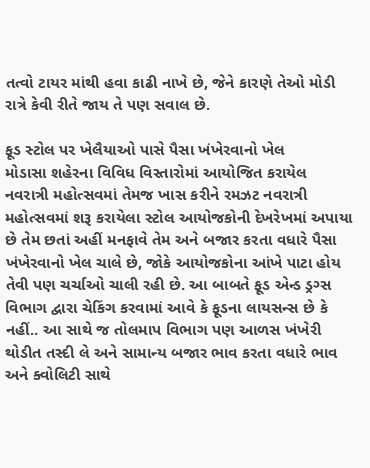તત્વો ટાયર માંથી હવા કાઢી નાખે છે, જેને કારણે તેઓ મોડી રાત્રે કેવી રીતે જાય તે પણ સવાલ છે.

ફૂડ સ્ટોલ પર ખેલૈયાઓ પાસે પૈસા ખંખેરવાનો ખેલ
મોડાસા શહેરના વિવિધ વિસ્તારોમાં આયોજિત કરાયેલ નવરાત્રી મહોત્સવમાં તેમજ ખાસ કરીને રમઝટ નવરાત્રી મહોત્સવમાં શરૂ કરાયેલા સ્ટોલ આયોજકોની દેખરેખમાં અપાયા છે તેમ છતાં અહીં મનફાવે તેમ અને બજાર કરતા વધારે પૈસા ખંખેરવાનો ખેલ ચાલે છે, જોકે આયોજકોના આંખે પાટા હોય તેવી પણ ચર્ચાઓ ચાલી રહી છે. આ બાબતે ફૂડ એન્ડ ડ્રગ્સ વિભાગ દ્વારા ચેકિંગ કરવામાં આવે કે ફૂડના લાયસન્સ છે કે નહીં.. આ સાથે જ તોલમાપ વિભાગ પણ આળસ ખંખેરી થોડીત તસ્દી લે અને સામાન્ય બજાર ભાવ કરતા વધારે ભાવ અને ક્વોલિટી સાથે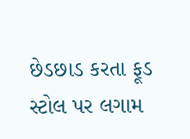છેડછાડ કરતા ફૂડ સ્ટોલ પર લગામ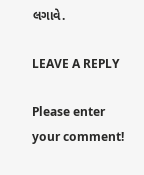લગાવે.

LEAVE A REPLY

Please enter your comment!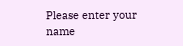Please enter your name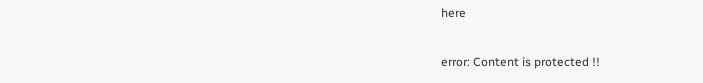here

error: Content is protected !!